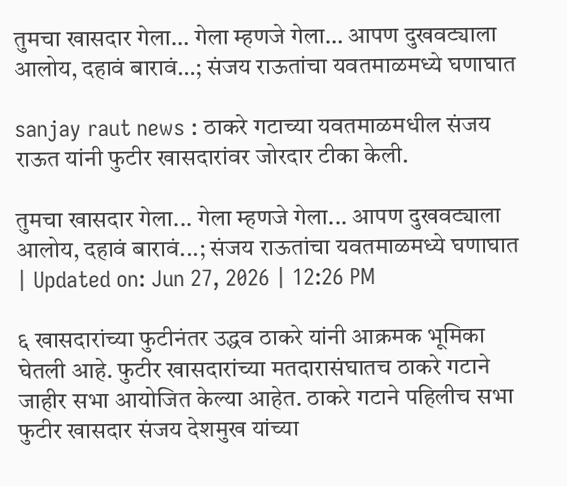तुमचा खासदार गेला… गेला म्हणजे गेला… आपण दुखवट्याला आलोय, दहावं बारावं…; संजय राऊतांचा यवतमाळमध्ये घणाघात

sanjay raut news : ठाकरे गटाच्या यवतमाळमधील संजय राऊत यांनी फुटीर खासदारांवर जोरदार टीका केली.

तुमचा खासदार गेला... गेला म्हणजे गेला... आपण दुखवट्याला आलोय, दहावं बारावं...; संजय राऊतांचा यवतमाळमध्ये घणाघात
| Updated on: Jun 27, 2026 | 12:26 PM

६ खासदारांच्या फुटीनंतर उद्धव ठाकरे यांनी आक्रमक भूमिका घेतली आहे. फुटीर खासदारांच्या मतदारासंघातच ठाकरे गटाने जाहीर सभा आयोजित केल्या आहेत. ठाकरे गटाने पहिलीच सभा फुटीर खासदार संजय देशमुख यांच्या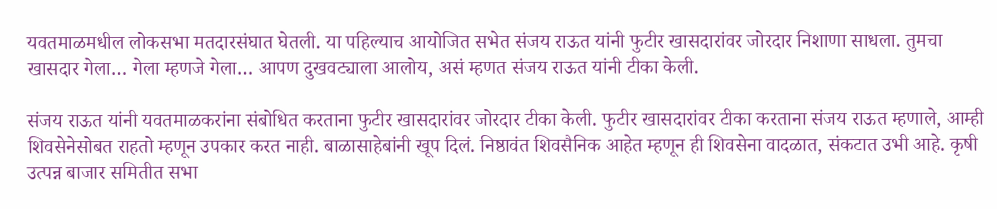यवतमाळमधील लोकसभा मतदारसंघात घेतली. या पहिल्याच आयोजित सभेत संजय राऊत यांनी फुटीर खासदारांवर जोरदार निशाणा साधला. तुमचा खासदार गेला… गेला म्हणजे गेला… आपण दुखवट्याला आलोय, असं म्हणत संजय राऊत यांनी टीका केली.

संजय राऊत यांनी यवतमाळकरांना संबोधित करताना फुटीर खासदारांवर जोरदार टीका केली. फुटीर खासदारांवर टीका करताना संजय राऊत म्हणाले, आम्ही शिवसेनेसोबत राहतो म्हणून उपकार करत नाही. बाळासाहेबांनी खूप दिलं. निष्ठावंत शिवसैनिक आहेत म्हणून ही शिवसेना वादळात, संकटात उभी आहे. कृषी उत्पन्न बाजार समितीत सभा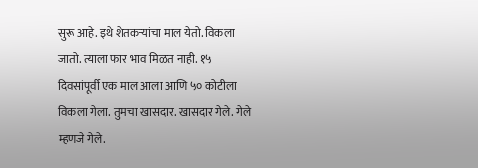सुरू आहे. इथे शेतकऱ्यांचा माल येतो. विकला जातो. त्याला फार भाव मिळत नाही. १५ दिवसांपूर्वी एक माल आला आणि ५० कोटीला विकला गेला. तुमचा खासदार. खासदार गेले. गेले म्हणजे गेले.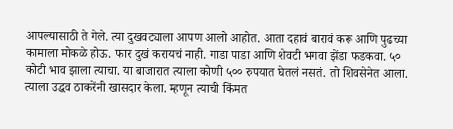आपल्यासाठी ते गेले. त्या दुखवट्याला आपण आलो आहोत. आता दहावं बारावं करू आणि पुढच्या कामाला मोकळे होऊ. फार दुखं करायचं नाही. गाडा पाडा आणि शेवटी भगवा झेंडा फडकवा. ५० कोटी भाव झाला त्याचा. या बाजारात त्याला कोणी ५०० रुपयात घेतलं नसतं. तो शिवसेनेत आला. त्याला उद्धव ठाकरेंनी खासदार केला. म्हणून त्याची किंमत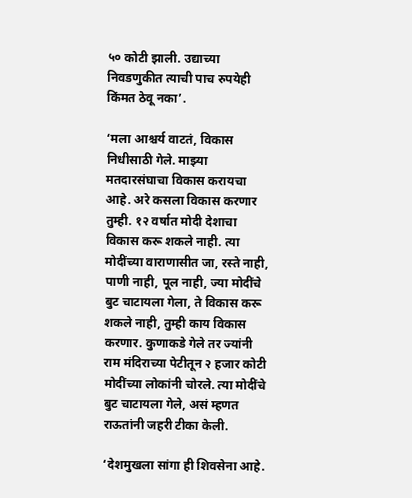५० कोटी झाली. उद्याच्या निवडणुकीत त्याची पाच रुपयेही किंमत ठेवू नका’.

‘मला आश्चर्य वाटतं, विकास निधीसाठी गेले. माझ्या मतदारसंघाचा विकास करायचा आहे. अरे कसला विकास करणार तुम्ही. १२ वर्षात मोदी देशाचा विकास करू शकले नाही. त्या मोदींच्या वाराणासीत जा, रस्ते नाही, पाणी नाही, पूल नाही, ज्या मोदींचे बुट चाटायला गेला, ते विकास करू शकले नाही, तुम्ही काय विकास करणार. कुणाकडे गेले तर ज्यांनी राम मंदिराच्या पेटीतून २ हजार कोटी मोदींच्या लोकांनी चोरले. त्या मोदींचे बुट चाटायला गेले, असं म्हणत राऊतांनी जहरी टीका केली.

‘देशमुखला सांगा ही शिवसेना आहे.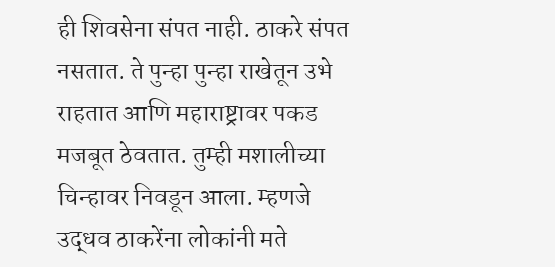ही शिवसेना संपत नाही. ठाकरे संपत नसतात. ते पुन्हा पुन्हा राखेतून उभे राहतात आणि महाराष्ट्रावर पकड मजबूत ठेवतात. तुम्ही मशालीच्या चिन्हावर निवडून आला. म्हणजे उद्धव ठाकरेंना लोकांनी मते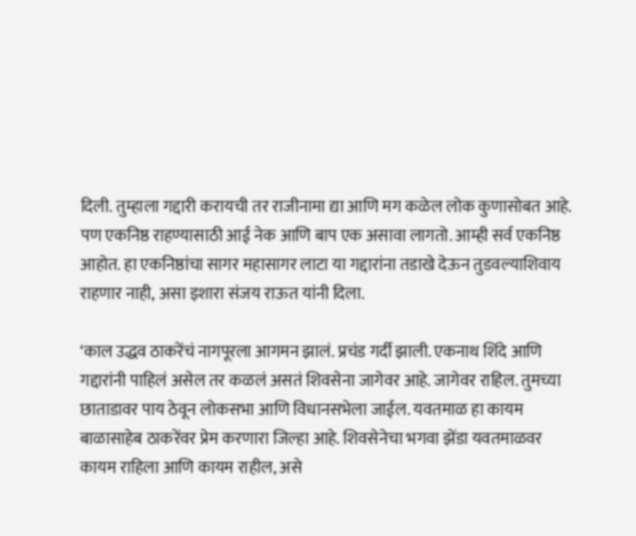दिली. तुम्हाला गद्दारी करायची तर राजीनामा द्या आणि मग कळेल लोक कुणासोबत आहे. पण एकनिष्ठ राहण्यासाठी आई नेक आणि बाप एक असावा लागतो. आम्ही सर्व एकनिष्ठ आहोत. हा एकनिष्ठांचा सागर महासागर लाटा या गद्दारांना तडाखे देऊन तुडवल्याशिवाय राहणार नाही, असा इशारा संजय राऊत यांनी दिला.

‘काल उद्धव ठाकरेंचं नागपूरला आगमन झालं. प्रचंड गर्दी झाली. एकनाथ शिंदे आणि गद्दारांनी पाहिलं असेल तर कळलं असतं शिवसेना जागेवर आहे. जागेवर राहिल. तुमच्या छाताडावर पाय ठेवून लोकसभा आणि विधानसभेला जाईल. यवतमाळ हा कायम बाळासाहेब ठाकरेंवर प्रेम करणारा जिल्हा आहे. शिवसेनेचा भगवा झेंडा यवतमाळवर कायम राहिला आणि कायम राहील, असे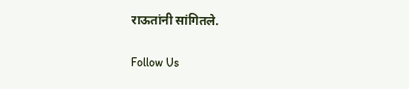राऊतांनी सांगितले.

Follow Us